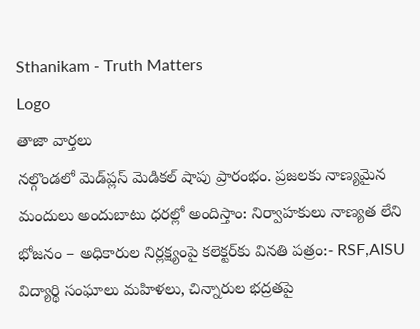Sthanikam - Truth Matters
Logo
తాజా వార్తలు
నల్గొండలో మెడ్‌ప్లస్ మెడికల్ షాపు ప్రారంభం. ప్రజలకు నాణ్యమైన మందులు అందుబాటు ధరల్లో అందిస్తాం: నిర్వాహకులు నాణ్యత లేని భోజనం – అధికారుల నిర్లక్ష్యంపై కలెక్టర్‌కు వినతి పత్రం:- RSF,AISU విద్యార్థి సంఘాలు మహిళలు, చిన్నారుల భద్రతపై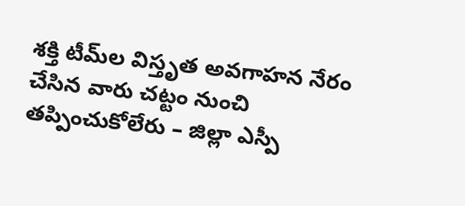శక్తి టీమ్‌ల విస్తృత అవగాహన నేరం చేసిన వారు చట్టం నుంచి తప్పించుకోలేరు – జిల్లా ఎస్పీ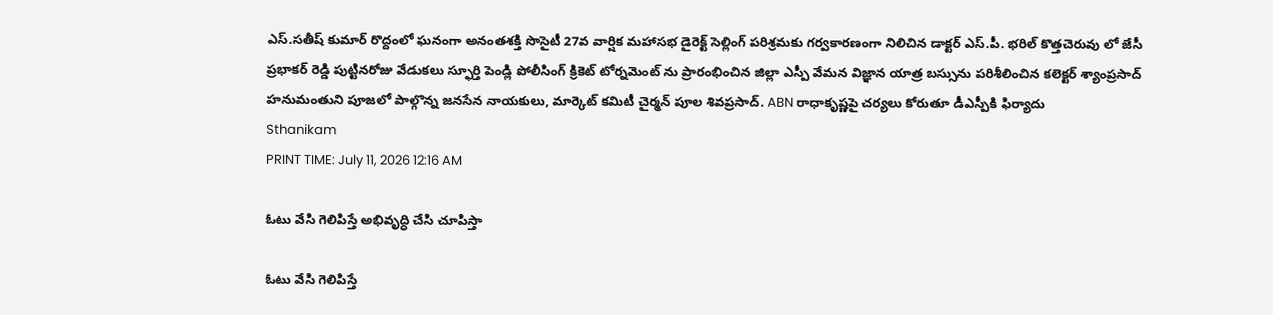ఎస్.సతీష్ కుమార్ రొద్దంలో ఘనంగా అనంతశక్తి సొసైటీ 27వ వార్షిక మహాసభ డైరెక్ట్ సెల్లింగ్ పరిశ్రమకు గర్వకారణంగా నిలిచిన డాక్టర్ ఎస్.పీ. భరిల్ కొత్తచెరువు లో జేసీ ప్రభాకర్ రెడ్డి పుట్టినరోజు వేడుకలు స్ఫూర్తి పెండ్లి పోలీసింగ్ క్రికెట్ టోర్నమెంట్ ను ప్రారంభించిన జిల్లా ఎస్పీ వేమన విజ్ఞాన యాత్ర బస్సును పరిశీలించిన కలెక్టర్ శ్యాంప్రసాద్ హనుమంతుని పూజలో పాల్గొన్న జనసేన నాయకులు, మార్కెట్ కమిటీ చైర్మన్ పూల శివప్రసాద్. ABN రాధాకృష్ణపై చర్యలు కోరుతూ డీఎస్పీకి ఫిర్యాదు
Sthanikam
PRINT TIME: July 11, 2026 12:16 AM

ఓటు వేసి గెలిపిస్తే అభివృద్ధి చేసి చూపిస్తా

ఓటు వేసి గెలిపిస్తే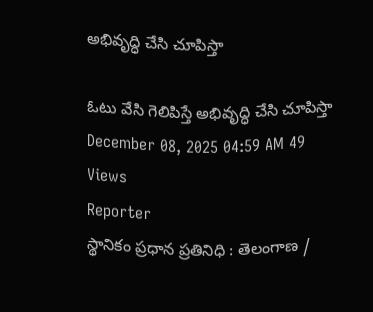అభివృద్ధి చేసి చూపిస్తా

ఓటు వేసి గెలిపిస్తే అభివృద్ధి చేసి చూపిస్తా
December 08, 2025 04:59 AM 49 Views
Reporter
స్థానికం ప్రధాన ప్రతినిధి : తెలంగాణ /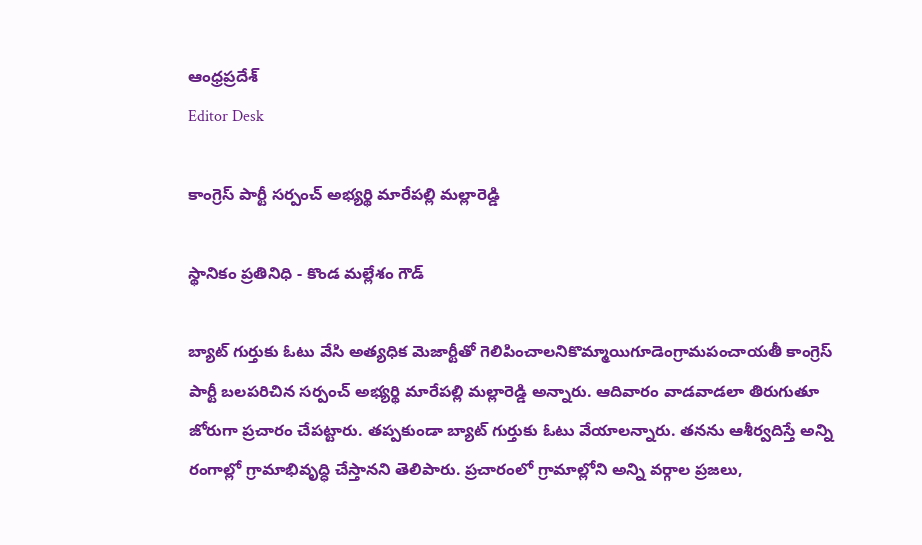ఆంధ్రప్రదేశ్
Editor Desk

కాంగ్రెస్ పార్టీ సర్పంచ్ అభ్యర్థి మారేపల్లి మల్లారెడ్డి

స్థానికం ప్రతినిధి - కొండ మల్లేశం గౌడ్

బ్యాట్ గుర్తుకు ఓటు వేసి అత్యధిక మెజార్టీతో గెలిపించాలనికొమ్మాయిగూడెంగ్రామపంచాయతీ కాంగ్రెస్ పార్టీ బలపరిచిన సర్పంచ్ అభ్యర్థి మారేపల్లి మల్లారెడ్డి అన్నారు. ఆదివారం వాడవాడలా తిరుగుతూ జోరుగా ప్రచారం చేపట్టారు. తప్పకుండా బ్యాట్ గుర్తుకు ఓటు వేయాలన్నారు. తనను ఆశీర్వదిస్తే అన్ని రంగాల్లో గ్రామాభివృద్ధి చేస్తానని తెలిపారు. ప్రచారంలో గ్రామాల్లోని అన్ని వర్గాల ప్రజలు,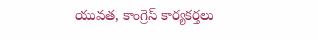యువత, కాంగ్రెస్ కార్యకర్తలు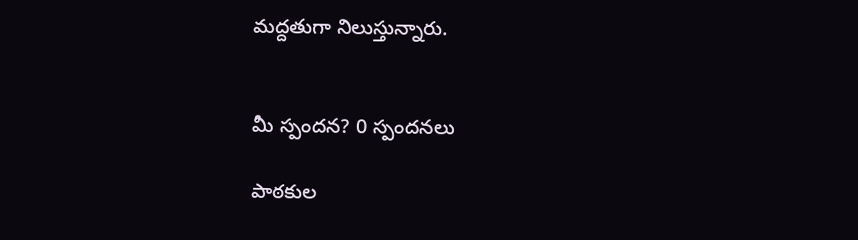మద్దతుగా నిలుస్తున్నారు.


మీ స్పందన? 0 స్పందనలు

పాఠకుల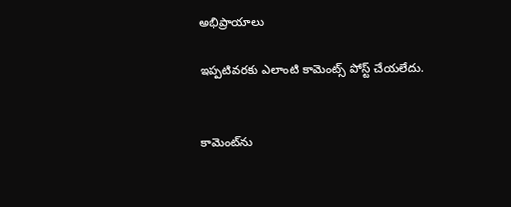అభిప్రాయాలు

ఇప్పటివరకు ఎలాంటి కామెంట్స్ పోస్ట్ చేయలేదు.


కామెంట్‌ను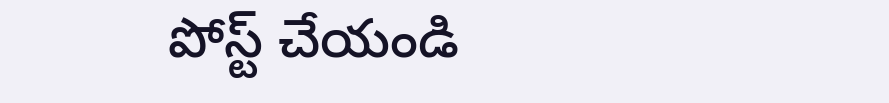పోస్ట్ చేయండి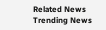Related News
Trending News